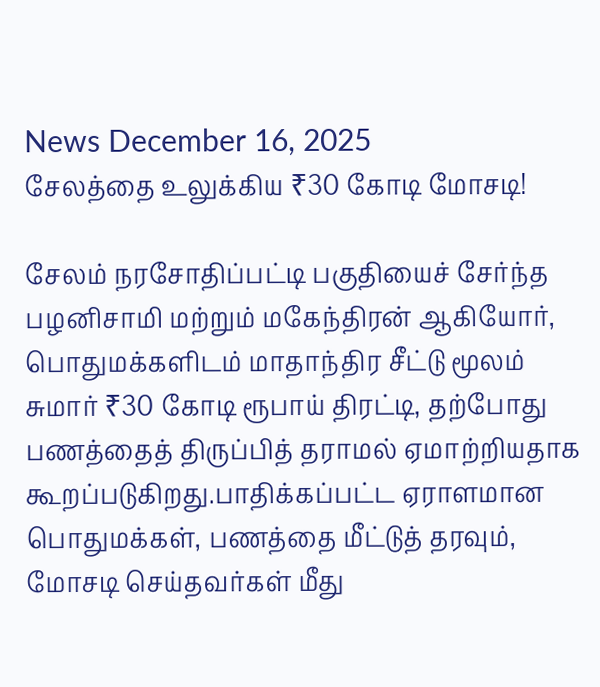News December 16, 2025
சேலத்தை உலுக்கிய ₹30 கோடி மோசடி!

சேலம் நரசோதிப்பட்டி பகுதியைச் சேர்ந்த பழனிசாமி மற்றும் மகேந்திரன் ஆகியோர், பொதுமக்களிடம் மாதாந்திர சீட்டு மூலம் சுமார் ₹30 கோடி ரூபாய் திரட்டி, தற்போது பணத்தைத் திருப்பித் தராமல் ஏமாற்றியதாக கூறப்படுகிறது.பாதிக்கப்பட்ட ஏராளமான பொதுமக்கள், பணத்தை மீட்டுத் தரவும், மோசடி செய்தவர்கள் மீது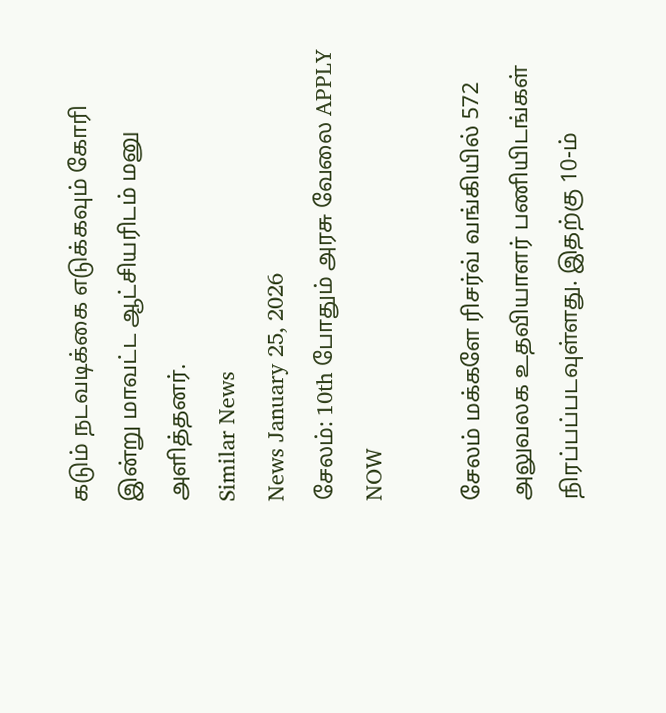கடும் நடவடிக்கை எடுக்கவும் கோரி இன்று மாவட்ட ஆட்சியரிடம் மனு அளித்தனர்.
Similar News
News January 25, 2026
சேலம்: 10th போதும் அரசு வேலை APPLY NOW

சேலம் மக்களே ரிசர்வ் வங்கியில் 572 அலுவலக உதவியாளர் பணியிடங்கள் நிரப்பப்படவுள்ளது. இதற்கு 10-ம்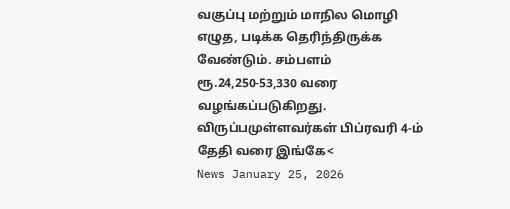வகுப்பு மற்றும் மாநில மொழி எழுத, படிக்க தெரிந்திருக்க வேண்டும். சம்பளம் ரூ.24,250-53,330 வரை வழங்கப்படுகிறது. விருப்பமுள்ளவர்கள் பிப்ரவரி 4-ம் தேதி வரை இங்கே<
News January 25, 2026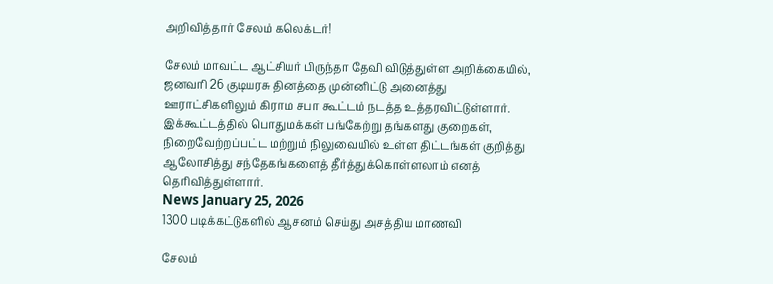அறிவித்தார் சேலம் கலெக்டர்!

சேலம் மாவட்ட ஆட்சியர் பிருந்தா தேவி விடுத்துள்ள அறிக்கையில், ஜனவரி 26 குடியரசு தினத்தை முன்னிட்டு அனைத்து ஊராட்சிகளிலும் கிராம சபா கூட்டம் நடத்த உத்தரவிட்டுள்ளார். இக்கூட்டத்தில் பொதுமக்கள் பங்கேற்று தங்களது குறைகள், நிறைவேற்றப்பட்ட மற்றும் நிலுவையில் உள்ள திட்டங்கள் குறித்து ஆலோசித்து சந்தேகங்களைத் தீர்த்துக்கொள்ளலாம் எனத் தெரிவித்துள்ளார்.
News January 25, 2026
1300 படிக்கட்டுகளில் ஆசனம் செய்து அசத்திய மாணவி

சேலம்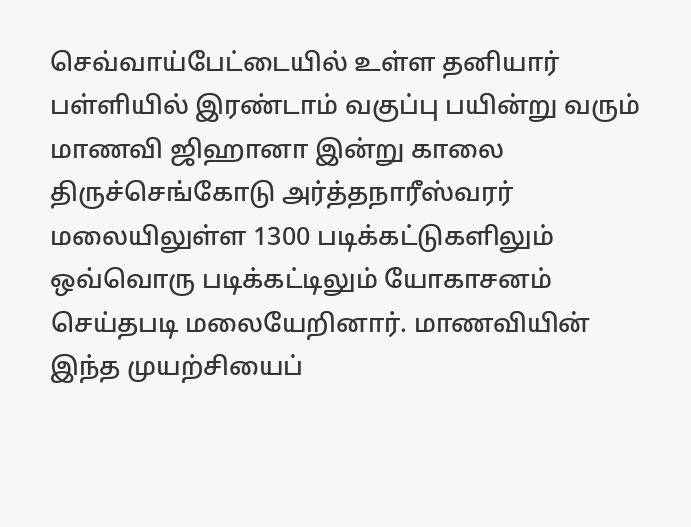செவ்வாய்பேட்டையில் உள்ள தனியார் பள்ளியில் இரண்டாம் வகுப்பு பயின்று வரும் மாணவி ஜிஹானா இன்று காலை திருச்செங்கோடு அர்த்தநாரீஸ்வரர் மலையிலுள்ள 1300 படிக்கட்டுகளிலும் ஒவ்வொரு படிக்கட்டிலும் யோகாசனம் செய்தபடி மலையேறினார். மாணவியின் இந்த முயற்சியைப்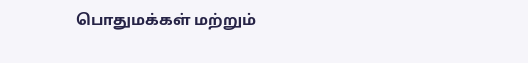பொதுமக்கள் மற்றும்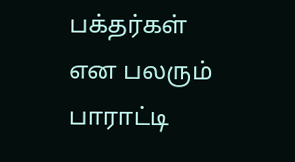பக்தர்கள் என பலரும் பாராட்டி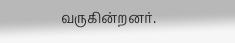வருகின்றனர்.